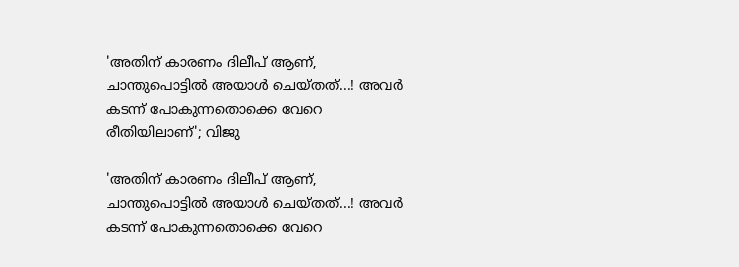'അതിന് കാരണം ദിലീപ് ആണ്, ചാന്തുപൊട്ടില്‍ അയാൾ ചെയ്തത്...! അവര്‍ കടന്ന് പോകുന്നതൊക്കെ വേറെ രീതിയിലാണ്'; വിജു

'അതിന് കാരണം ദിലീപ് ആണ്, ചാന്തുപൊട്ടില്‍ അയാൾ ചെയ്തത്...! അവര്‍ കടന്ന് പോകുന്നതൊക്കെ വേറെ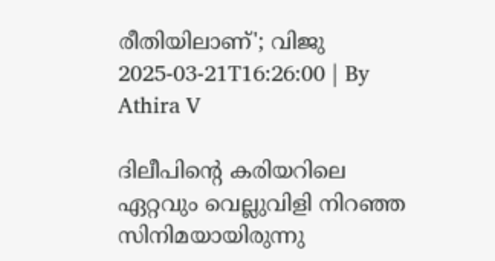രീതിയിലാണ്'; വിജു
2025-03-21T16:26:00 | By Athira V

ദിലീപിന്റെ കരിയറിലെ ഏറ്റവും വെല്ലുവിളി നിറഞ്ഞ സിനിമയായിരുന്നു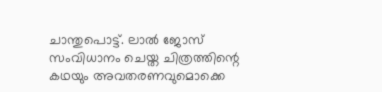ചാന്തുപൊട്ട്. ലാല്‍ ജോസ് സംവിധാനം ചെയ്ത ചിത്രത്തിന്റെ കഥയും അവതരണവുമൊക്കെ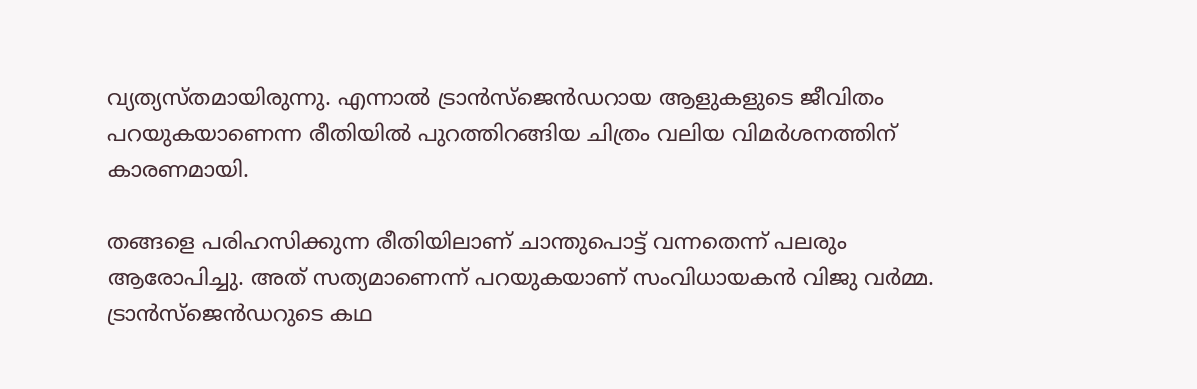വ്യത്യസ്തമായിരുന്നു. എന്നാല്‍ ട്രാന്‍സ്‌ജെന്‍ഡറായ ആളുകളുടെ ജീവിതം പറയുകയാണെന്ന രീതിയില്‍ പുറത്തിറങ്ങിയ ചിത്രം വലിയ വിമര്‍ശനത്തിന് കാരണമായി.

തങ്ങളെ പരിഹസിക്കുന്ന രീതിയിലാണ് ചാന്തുപൊട്ട് വന്നതെന്ന് പലരും ആരോപിച്ചു. അത് സത്യമാണെന്ന് പറയുകയാണ് സംവിധായകന്‍ വിജു വര്‍മ്മ. ട്രാന്‍സ്‌ജെന്‍ഡറുടെ കഥ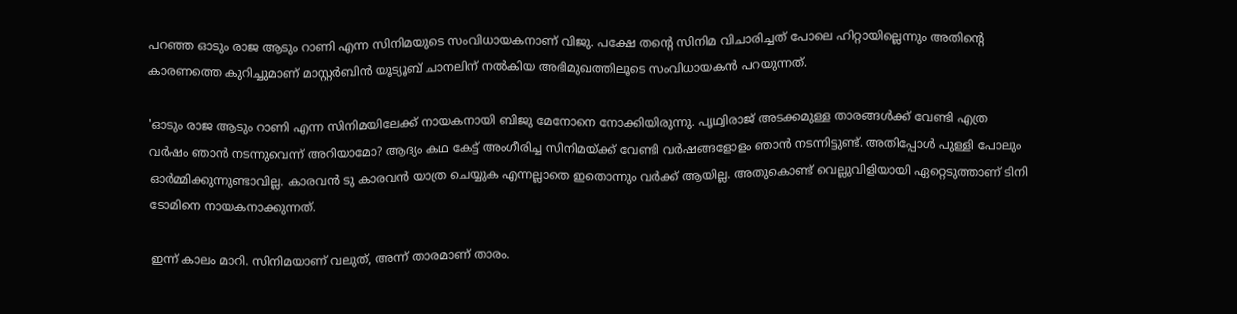പറഞ്ഞ ഓടും രാജ ആടും റാണി എന്ന സിനിമയുടെ സംവിധായകനാണ് വിജു. പക്ഷേ തന്റെ സിനിമ വിചാരിച്ചത് പോലെ ഹിറ്റായില്ലെന്നും അതിന്റെ കാരണത്തെ കുറിച്ചുമാണ് മാസ്റ്റര്‍ബിന്‍ യൂട്യൂബ് ചാനലിന് നല്‍കിയ അഭിമുഖത്തിലൂടെ സംവിധായകന്‍ പറയുന്നത്.

'ഓടും രാജ ആടും റാണി എന്ന സിനിമയിലേക്ക് നായകനായി ബിജു മേനോനെ നോക്കിയിരുന്നു. പൃഥ്വിരാജ് അടക്കമുള്ള താരങ്ങള്‍ക്ക് വേണ്ടി എത്ര വര്‍ഷം ഞാന്‍ നടന്നുവെന്ന് അറിയാമോ? ആദ്യം കഥ കേട്ട് അംഗീരിച്ച സിനിമയ്ക്ക് വേണ്ടി വര്‍ഷങ്ങളോളം ഞാന്‍ നടന്നിട്ടുണ്ട്. അതിപ്പോള്‍ പുള്ളി പോലും ഓര്‍മ്മിക്കുന്നുണ്ടാവില്ല. കാരവന്‍ ടു കാരവന്‍ യാത്ര ചെയ്യുക എന്നല്ലാതെ ഇതൊന്നും വര്‍ക്ക് ആയില്ല. അതുകൊണ്ട് വെല്ലുവിളിയായി ഏറ്റെടുത്താണ് ടിനി ടോമിനെ നായകനാക്കുന്നത്.

ഇന്ന് കാലം മാറി. സിനിമയാണ് വലുത്, അന്ന് താരമാണ് താരം.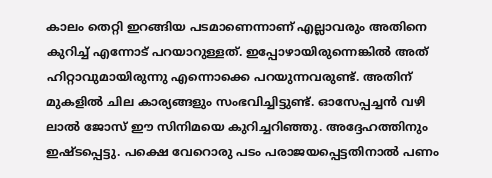കാലം തെറ്റി ഇറങ്ങിയ പടമാണെന്നാണ് എല്ലാവരും അതിനെ കുറിച്ച് എന്നോട് പറയാറുള്ളത്. ഇപ്പോഴായിരുന്നെങ്കില്‍ അത് ഹിറ്റാവുമായിരുന്നു എന്നൊക്കെ പറയുന്നവരുണ്ട്. അതിന് മുകളില്‍ ചില കാര്യങ്ങളും സംഭവിച്ചിട്ടുണ്ട്. ഓസേപ്പച്ചന്‍ വഴി ലാല്‍ ജോസ് ഈ സിനിമയെ കുറിച്ചറിഞ്ഞു. അദ്ദേഹത്തിനും ഇഷ്ടപ്പെട്ടു. പക്ഷെ വേറൊരു പടം പരാജയപ്പെട്ടതിനാല്‍ പണം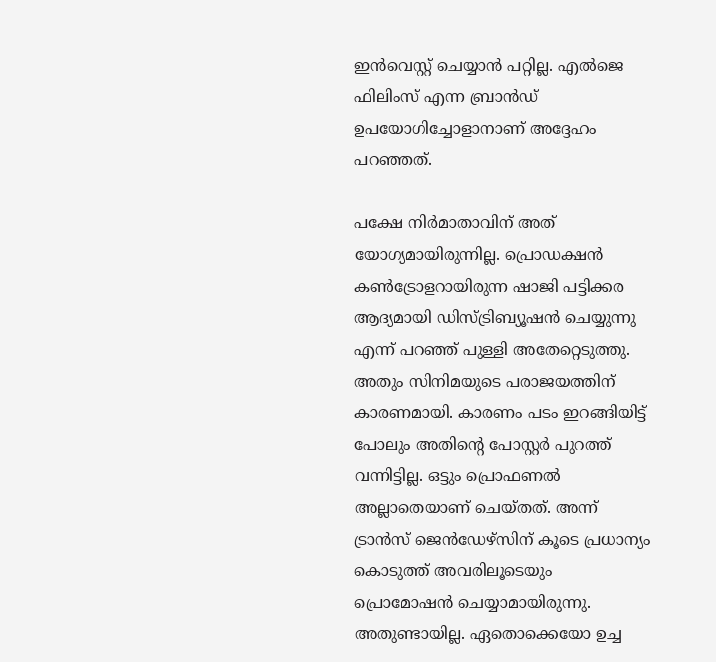ഇന്‍വെസ്റ്റ് ചെയ്യാന്‍ പറ്റില്ല. എല്‍ജെ ഫിലിംസ് എന്ന ബ്രാന്‍ഡ് ഉപയോഗിച്ചോളാനാണ് അദ്ദേഹം പറഞ്ഞത്.

പക്ഷേ നിര്‍മാതാവിന് അത് യോഗ്യമായിരുന്നില്ല. പ്രൊഡക്ഷന്‍ കണ്‍ട്രോളറായിരുന്ന ഷാജി പട്ടിക്കര ആദ്യമായി ഡിസ്ട്രിബ്യൂഷന്‍ ചെയ്യുന്നു എന്ന് പറഞ്ഞ് പുള്ളി അതേറ്റെടുത്തു. അതും സിനിമയുടെ പരാജയത്തിന് കാരണമായി. കാരണം പടം ഇറങ്ങിയിട്ട് പോലും അതിന്റെ പോസ്റ്റര്‍ പുറത്ത് വന്നിട്ടില്ല. ഒട്ടും പ്രൊഫണല്‍ അല്ലാതെയാണ് ചെയ്തത്. അന്ന് ട്രാന്‍സ് ജെന്‍ഡേഴ്‌സിന് കൂടെ പ്രധാന്യം കൊടുത്ത് അവരിലൂടെയും പ്രൊമോഷന്‍ ചെയ്യാമായിരുന്നു. അതുണ്ടായില്ല. ഏതൊക്കെയോ ഉച്ച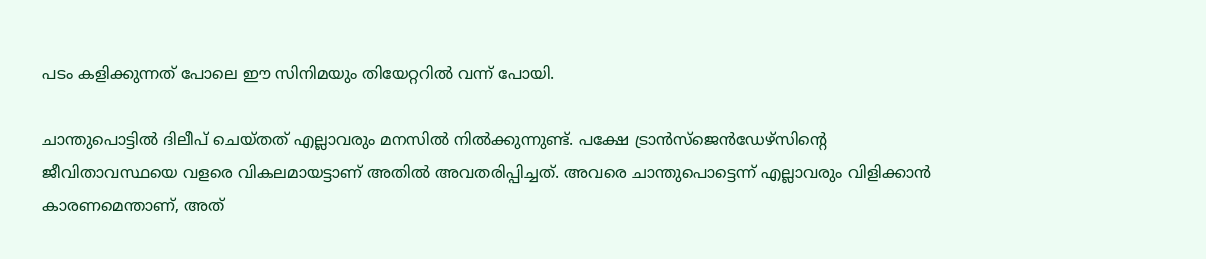പടം കളിക്കുന്നത് പോലെ ഈ സിനിമയും തിയേറ്ററില്‍ വന്ന് പോയി.

ചാന്തുപൊട്ടില്‍ ദിലീപ് ചെയ്തത് എല്ലാവരും മനസില്‍ നില്‍ക്കുന്നുണ്ട്. പക്ഷേ ട്രാന്‍സ്‌ജെന്‍ഡേഴ്‌സിന്റെ ജീവിതാവസ്ഥയെ വളരെ വികലമായട്ടാണ് അതില്‍ അവതരിപ്പിച്ചത്. അവരെ ചാന്തുപൊട്ടെന്ന് എല്ലാവരും വിളിക്കാന്‍ കാരണമെന്താണ്, അത്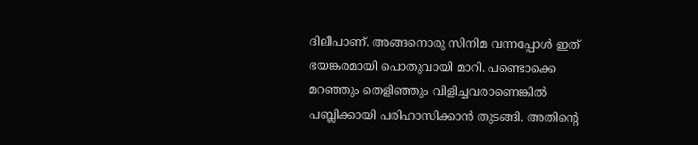ദിലീപാണ്. അങ്ങനൊരു സിനിമ വന്നപ്പോള്‍ ഇത് ഭയങ്കരമായി പൊതുവായി മാറി. പണ്ടൊക്കെ മറഞ്ഞും തെളിഞ്ഞും വിളിച്ചവരാണെങ്കില്‍ പബ്ലിക്കായി പരിഹാസിക്കാന്‍ തുടങ്ങി. അതിന്റെ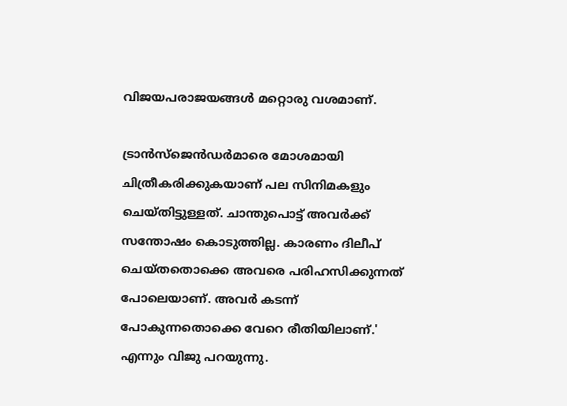വിജയപരാജയങ്ങള്‍ മറ്റൊരു വശമാണ്.

ട്രാന്‍സ്‌ജെന്‍ഡര്‍മാരെ മോശമായി ചിത്രീകരിക്കുകയാണ് പല സിനിമകളും ചെയ്തിട്ടുള്ളത്. ചാന്തുപൊട്ട് അവര്‍ക്ക് സന്തോഷം കൊടുത്തില്ല. കാരണം ദിലീപ് ചെയ്തതൊക്കെ അവരെ പരിഹസിക്കുന്നത് പോലെയാണ്. അവര്‍ കടന്ന് പോകുന്നതൊക്കെ വേറെ രീതിയിലാണ്.' എന്നും വിജു പറയുന്നു.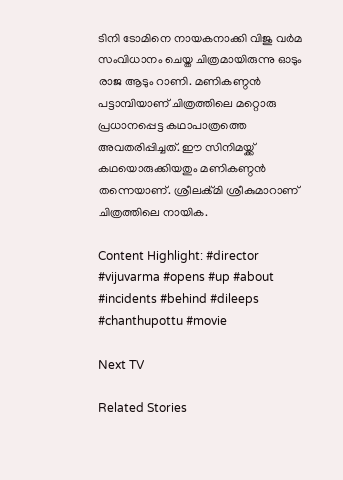ടിനി ടോമിനെ നായകനാക്കി വിജു വർമ സംവിധാനം ചെയ്ത ചിത്രമായിരുന്നു ഓടും രാജ ആടും റാണി. മണികണ്ഠൻ പട്ടാമ്പിയാണ് ചിത്രത്തിലെ മറ്റൊരു പ്രധാനപ്പെട്ട കഥാപാത്രത്തെ അവതരിപ്പിച്ചത്. ഈ സിനിമയ്ക്ക് കഥയൊരുക്കിയതും മണികണ്ഠൻ തന്നെയാണ്. ശ്രീലൿ്മി ശ്രീകുമാറാണ് ചിത്രത്തിലെ നായിക.

Content Highlight: #director #vijuvarma #opens #up #about #incidents #behind #dileeps #chanthupottu #movie

Next TV

Related Stories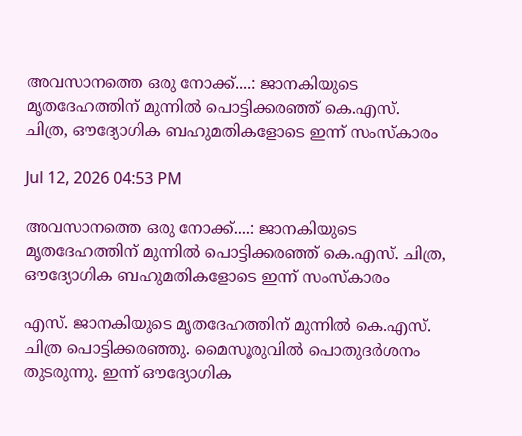അവസാനത്തെ ഒരു നോക്ക്....: ജാനകിയുടെ മൃതദേഹത്തിന് മുന്നിൽ പൊട്ടിക്കരഞ്ഞ് കെ.എസ്.  ചിത്ര, ഔദ്യോഗിക ബഹുമതികളോടെ ഇന്ന് സംസ്കാരം

Jul 12, 2026 04:53 PM

അവസാനത്തെ ഒരു നോക്ക്....: ജാനകിയുടെ മൃതദേഹത്തിന് മുന്നിൽ പൊട്ടിക്കരഞ്ഞ് കെ.എസ്. ചിത്ര, ഔദ്യോഗിക ബഹുമതികളോടെ ഇന്ന് സംസ്കാരം

എസ്. ജാനകിയുടെ മൃതദേഹത്തിന് മുന്നിൽ കെ.എസ്. ചിത്ര പൊട്ടിക്കരഞ്ഞു. മൈസൂരുവിൽ പൊതുദർശനം തുടരുന്നു. ഇന്ന് ഔദ്യോഗിക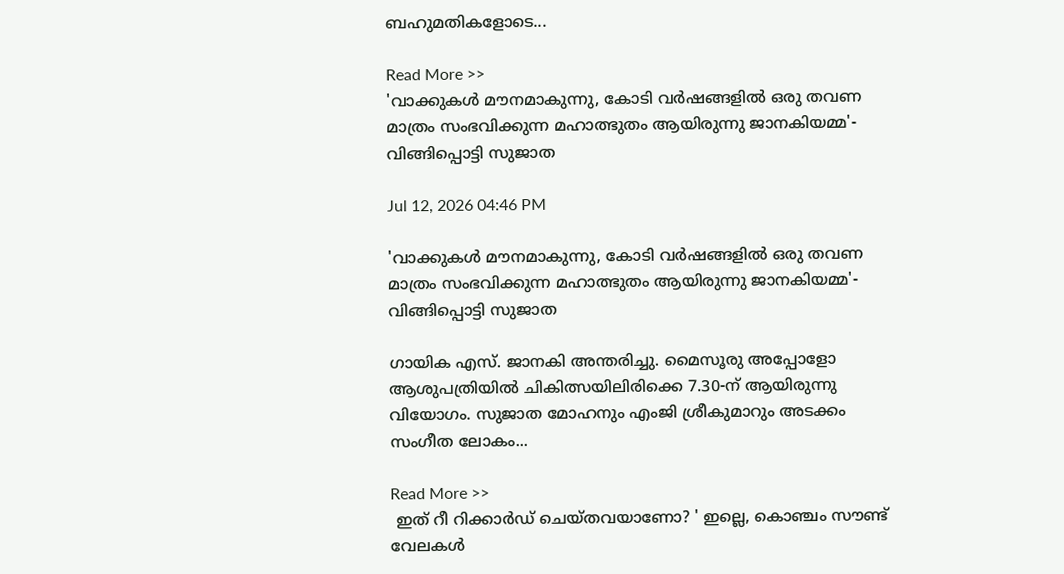ബഹുമതികളോടെ...

Read More >>
'വാക്കുകൾ മൗനമാകുന്നു, കോടി വർഷങ്ങളിൽ ഒരു തവണ മാത്രം സംഭവിക്കുന്ന മഹാത്ഭുതം ആയിരുന്നു ജാനകിയമ്മ'-  വിങ്ങിപ്പൊട്ടി സുജാത

Jul 12, 2026 04:46 PM

'വാക്കുകൾ മൗനമാകുന്നു, കോടി വർഷങ്ങളിൽ ഒരു തവണ മാത്രം സംഭവിക്കുന്ന മഹാത്ഭുതം ആയിരുന്നു ജാനകിയമ്മ'- വിങ്ങിപ്പൊട്ടി സുജാത

ഗായിക എസ്. ജാനകി അന്തരിച്ചു. മൈസൂരു അപ്പോളോ ആശുപത്രിയിൽ ചികിത്സയിലിരിക്കെ 7.30-ന് ആയിരുന്നു വിയോഗം. സുജാത മോഹനും എംജി ശ്രീകുമാറും അടക്കം സംഗീത ലോകം...

Read More >>
 ഇത് റീ റിക്കാർഡ് ചെയ്തവയാണോ? ' ഇല്ലെ, കൊഞ്ചം സൗണ്ട് വേലകൾ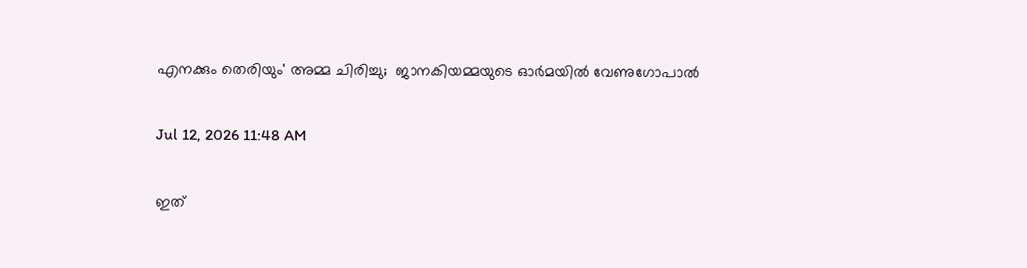എനക്കും തെരിയും' അമ്മ ചിരിച്ചു;  ജാനകിയമ്മയുടെ ഓർമയിൽ വേണുഗോപാൽ

Jul 12, 2026 11:48 AM

ഇത്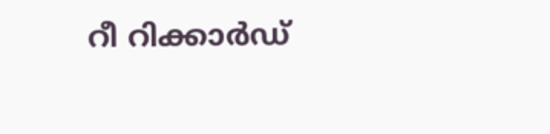റീ റിക്കാർഡ്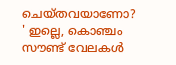ചെയ്തവയാണോ? ' ഇല്ലെ, കൊഞ്ചം സൗണ്ട് വേലകൾ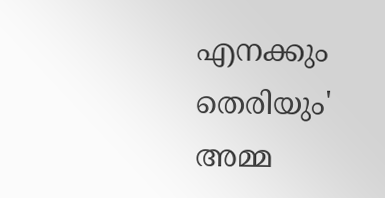എനക്കും തെരിയും' അമ്മ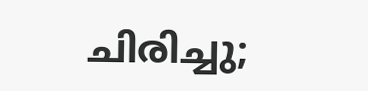ചിരിച്ചു;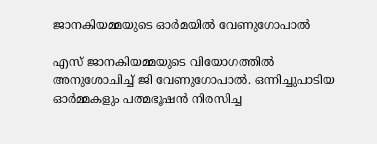ജാനകിയമ്മയുടെ ഓർമയിൽ വേണുഗോപാൽ

എസ് ജാനകിയമ്മയുടെ വിയോഗത്തിൽ അനുശോചിച്ച് ജി വേണുഗോപാൽ. ഒന്നിച്ചുപാടിയ ഓർമ്മകളും പത്മഭൂഷൻ നിരസിച്ച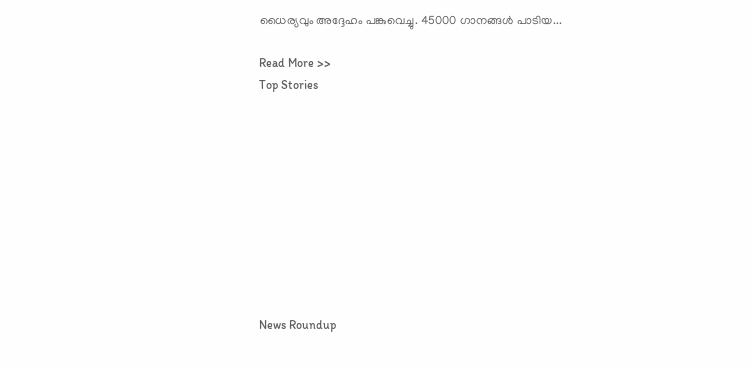ധൈര്യവും അദ്ദേഹം പങ്കുവെച്ചു. 45000 ഗാനങ്ങൾ പാടിയ...

Read More >>
Top Stories










News Roundup